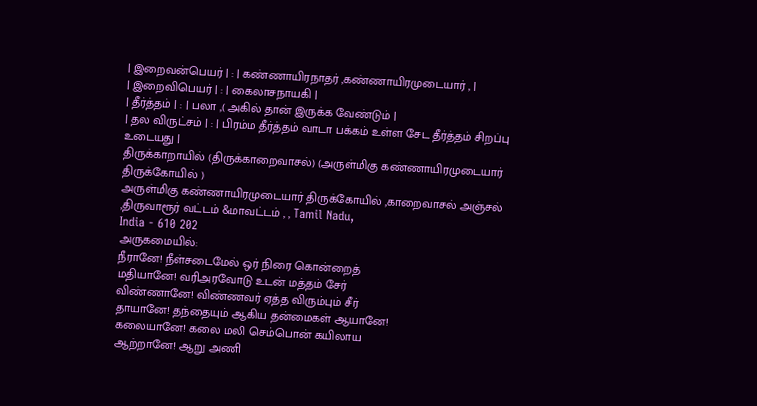| இறைவன்பெயர் | : | கண்ணாயிரநாதர் ,கண்ணாயிரமுடையார் , |
| இறைவிபெயர் | : | கைலாசநாயகி |
| தீர்த்தம் | : | பலா ,( அகில் தான் இருக்க வேண்டும் |
| தல விருட்சம் | : | பிரம்ம தீர்த்தம் வாடா பக்கம் உள்ள சேட தீர்த்தம் சிறப்பு உடையது |
திருக்காறாயில் (திருக்காறைவாசல்) (அருள்மிகு கண்ணாயிரமுடையார் திருக்கோயில் )
அருள்மிகு கண்ணாயிரமுடையார் திருக்கோயில் ,காறைவாசல் அஞ்சல் ,திருவாரூர் வட்டம் &மாவட்டம் , , Tamil Nadu,
India - 610 202
அருகமையில்:
நீரானே! நீள்சடைமேல் ஒர் நிரை கொன்றைத்
மதியானே! வரிஅரவோடு உடன் மத்தம் சேர்
விண்ணானே! விண்ணவர் ஏத்த விரும்பும் சீர்
தாயானே! தந்தையும் ஆகிய தன்மைகள் ஆயானே!
கலையானே! கலை மலி செம்பொன் கயிலாய
ஆற்றானே! ஆறு அணி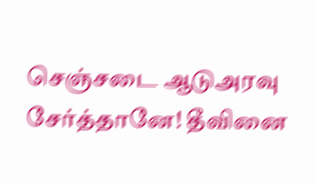செஞ்சடை ஆடுஅரவு
சேர்த்தானே! தீவினை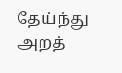தேய்ந்து அறத்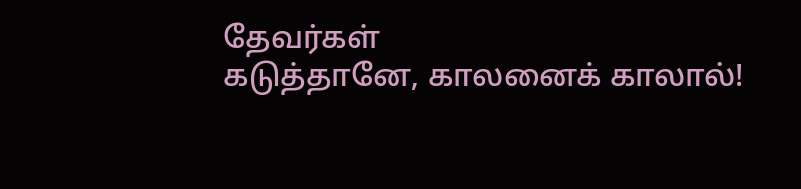தேவர்கள்
கடுத்தானே, காலனைக் காலால்!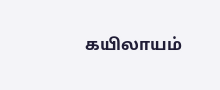கயிலாயம்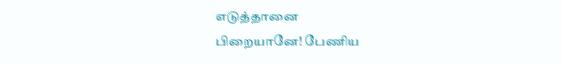எடுத்தானை
பிறையானே! பேணிய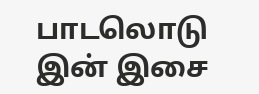பாடலொடு இன் இசை